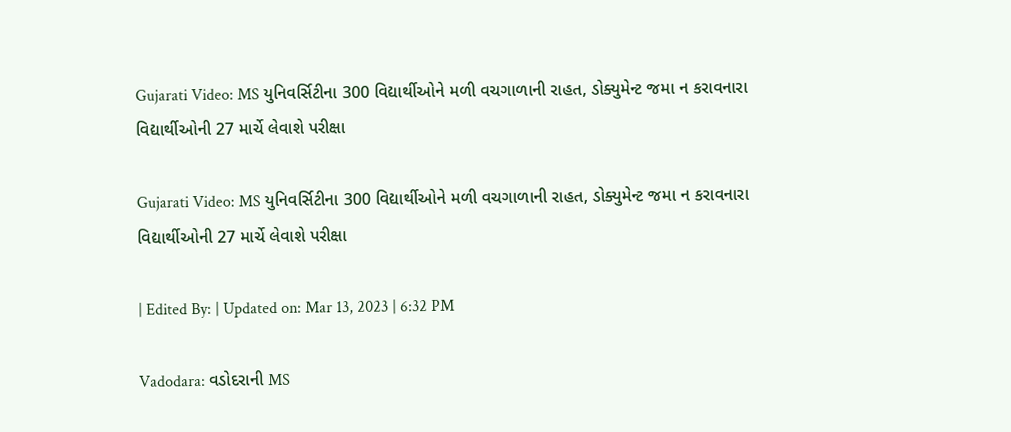Gujarati Video: MS યુનિવર્સિટીના 300 વિદ્યાર્થીઓને મળી વચગાળાની રાહત, ડોક્યુમેન્ટ જમા ન કરાવનારા વિદ્યાર્થીઓની 27 માર્ચે લેવાશે પરીક્ષા

Gujarati Video: MS યુનિવર્સિટીના 300 વિદ્યાર્થીઓને મળી વચગાળાની રાહત, ડોક્યુમેન્ટ જમા ન કરાવનારા વિદ્યાર્થીઓની 27 માર્ચે લેવાશે પરીક્ષા

| Edited By: | Updated on: Mar 13, 2023 | 6:32 PM

Vadodara: વડોદરાની MS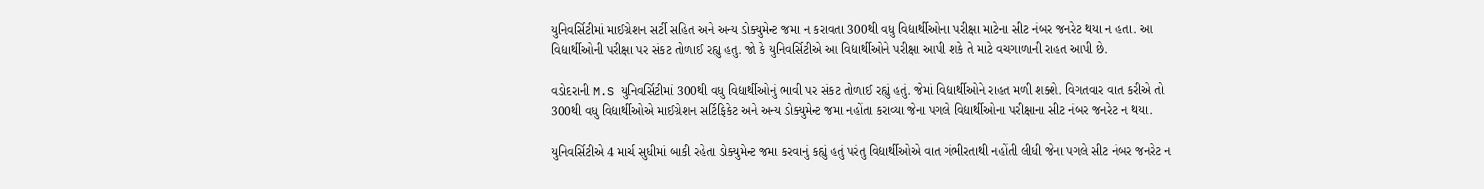યુનિવર્સિટીમાં માઈગ્રેશન સર્ટી સહિત અને અન્ય ડોક્યુમેન્ટ જમા ન કરાવતા 300થી વધુ વિદ્યાર્થીઓના પરીક્ષા માટેના સીટ નંબર જનરેટ થયા ન હતા. આ વિદ્યાર્થીઓની પરીક્ષા પર સંકટ તોળાઈ રહ્યુ હતુ. જો કે યુનિવર્સિટીએ આ વિદ્યાર્થીઓને પરીક્ષા આપી શકે તે માટે વચગાળાની રાહત આપી છે.

વડોદરાની M.S યુનિવર્સિટીમાં 300થી વધુ વિદ્યાર્થીઓનું ભાવી પર સંકટ તોળાઈ રહ્યું હતું. જેમાં વિદ્યાર્થીઓને રાહત મળી શક્શે. વિગતવાર વાત કરીએ તો 300થી વધુ વિદ્યાર્થીઓએ માઈગ્રેશન સર્ટિફિકેટ અને અન્ય ડોક્યુમેન્ટ જમા નહોંતા કરાવ્યા જેના પગલે વિદ્યાર્થીઓના પરીક્ષાના સીટ નંબર જનરેટ ન થયા.

યુનિવર્સિટીએ 4 માર્ચ સુધીમાં બાકી રહેતા ડોક્યુમેન્ટ જમા કરવાનું કહ્યું હતું પરંતુ વિદ્યાર્થીઓએ વાત ગંભીરતાથી નહોંતી લીધી જેના પગલે સીટ નંબર જનરેટ ન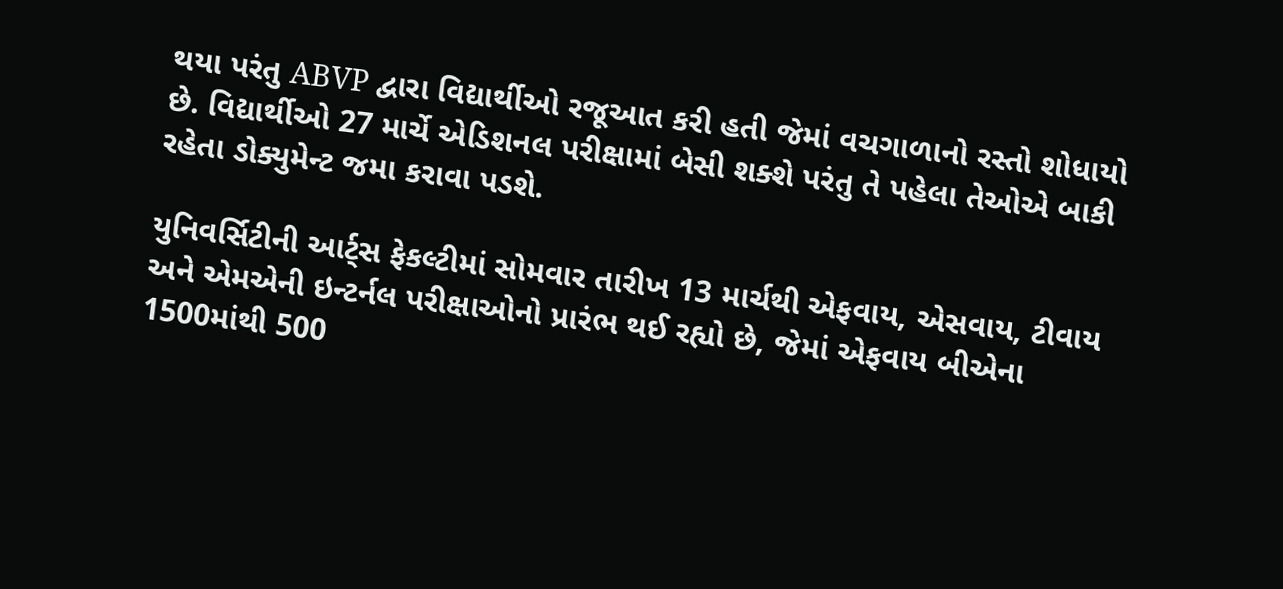થયા પરંતુ ABVP દ્વારા વિદ્યાર્થીઓ રજૂઆત કરી હતી જેમાં વચગાળાનો રસ્તો શોધાયો છે. વિદ્યાર્થીઓ 27 માર્ચે એડિશનલ પરીક્ષામાં બેસી શક્શે પરંતુ તે પહેલા તેઓએ બાકી રહેતા ડોક્યુમેન્ટ જમા કરાવા પડશે.

યુનિવર્સિટીની આર્ટ્સ ફેકલ્ટીમાં સોમવાર તારીખ 13 માર્ચથી એફવાય, એસવાય, ટીવાય અને એમએની ઇન્ટર્નલ પરીક્ષાઓનો પ્રારંભ થઈ રહ્યો છે, જેમાં એફવાય બીએના 1500માંથી 500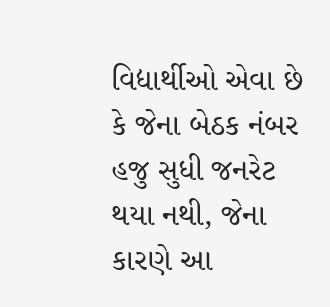વિદ્યાર્થીઓ એવા છે કે જેના બેઠક નંબર હજુ સુધી જનરેટ થયા નથી, જેના કારણે આ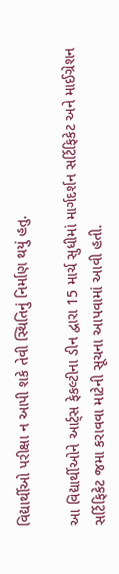વિદ્યાર્થીઓ પરીક્ષા ન આપી શકે તેવી સ્થિતિનું નિર્માણ થયું હતુ.

આ વિદ્યાર્થીઓને આર્ટ્સ ફેકલ્ટીના ડીન દ્વારા 15 માર્ચ સુધીમાં માર્ગદર્શન સર્ટિફિકેટ અને માઈગ્રેશન સર્ટિફિકેટ જમા કરાવવા માટેની સૂચના આપવામાં આવી હતી.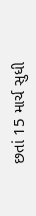છતાં 15 માર્ચ સુધી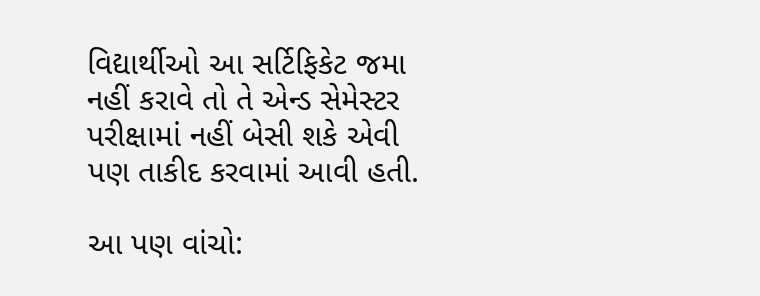વિદ્યાર્થીઓ આ સર્ટિફિકેટ જમા નહીં કરાવે તો તે એન્ડ સેમેસ્ટર પરીક્ષામાં નહીં બેસી શકે એવી પણ તાકીદ કરવામાં આવી હતી.

આ પણ વાંચો: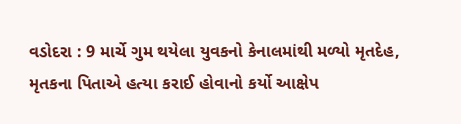વડોદરા : 9 માર્ચે ગુમ થયેલા યુવકનો કેનાલમાંથી મળ્યો મૃતદેહ, મૃતકના પિતાએ હત્યા કરાઈ હોવાનો કર્યો આક્ષેપ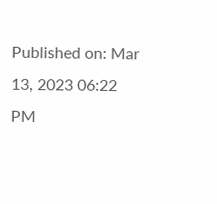Published on: Mar 13, 2023 06:22 PM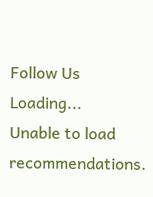Follow Us
Loading...
Unable to load recommendations.